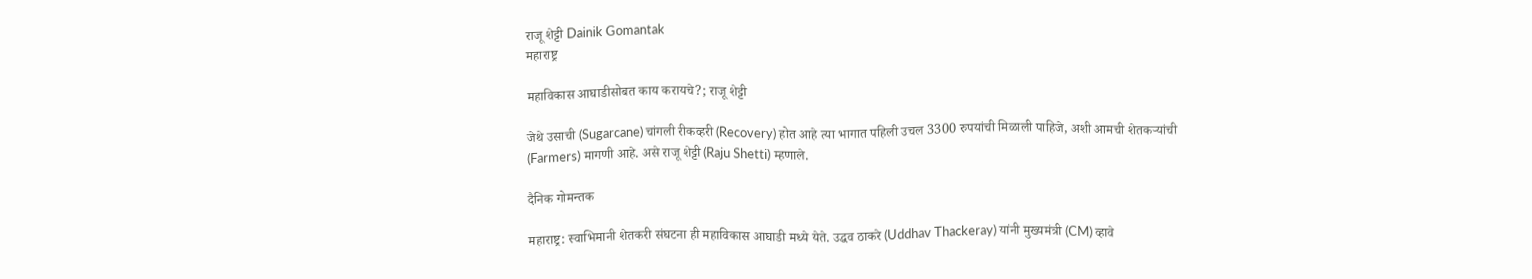राजू शेट्टी Dainik Gomantak
महाराष्ट्र

महाविकास आघाडीसोबत काय करायचे?; राजू शेट्टी

जेथे उसाची (Sugarcane) चांगली रीकव्हरी (Recovery) होत आहे त्या भागात पहिली उचल 3300 रुपयांची मिळाली पाहिजे, अशी आमची शेतकऱ्यांची (Farmers) मागणी आहे. असे राजू शेट्टी (Raju Shetti) म्हणाले.

दैनिक गोमन्तक

महाराष्ट्र: स्वाभिमानी शेतकरी संघटना ही महाविकास आघाडी मध्ये येते. उद्धव ठाकरे (Uddhav Thackeray) यांनी मुख्यमंत्री (CM) व्हावे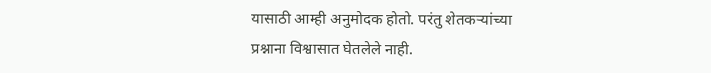यासाठी आम्ही अनुमोदक होतो. परंतु शेतकऱ्यांच्या प्रश्नाना विश्वासात घेतलेले नाही.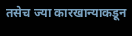तसेच ज्या कारखान्याकडून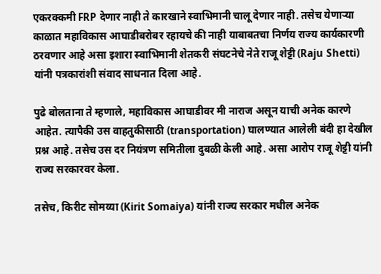एकरक्कमी FRP देणार नाही ते कारखाने स्वाभिमानी चालू देणार नाही. तसेच येणाऱ्या काळात महाविकास आघाडीबरोबर रहायचे की नाही याबाबतचा निर्णय राज्य कार्यकारणी ठरवणार आहे असा इशारा स्वाभिमानी शेतकरी संघटनेचे नेते राजू शेट्टी (Raju Shetti) यांनी पत्रकारांशी संवाद साधनात दिला आहे.

पुढे बोलताना ते म्हणाले, महाविकास आघाडीवर मी नाराज असून याची अनेक कारणे आहेत. त्यापैकी उस वाहतुकीसाठी (transportation) घालण्यात आलेली बंदी हा देखील प्रश्न आहे. तसेच उस दर नियंत्रण समितीला दुबळी केली आहे. असा आरोप राजू शेट्टी यांनी राज्य सरकारवर केला.

तसेच, किरीट सोमय्या (Kirit Somaiya) यांनी राज्य सरकार मधील अनेक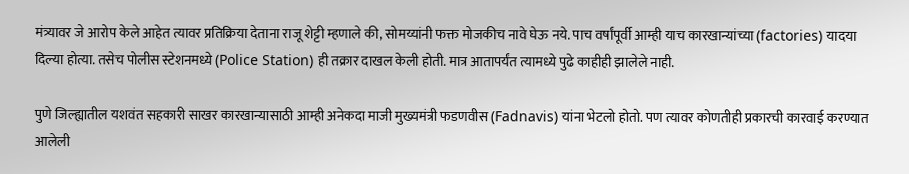मंत्र्यावर जे आरोप केले आहेत त्यावर प्रतिक्रिया देताना राजू शेट्टी म्हणाले की, सोमय्यांनी फक्त मोजकीच नावे घेऊ नये. पाच वर्षांपूर्वी आम्ही याच कारखान्यांच्या (factories) यादया दिल्या होत्या. तसेच पोलीस स्टेशनमध्ये (Police Station) ही तक्रार दाखल केली होती. मात्र आतापर्यंत त्यामध्ये पुढे काहीही झालेले नाही.

पुणे जिल्ह्यातील यशवंत सहकारी साखर कारखान्यासाठी आम्ही अनेकदा माजी मुख्यमंत्री फडणवीस (Fadnavis) यांना भेटलो होतो. पण त्यावर कोणतीही प्रकारची कारवाई करण्यात आलेली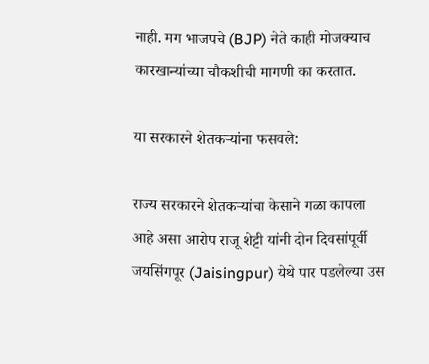नाही. मग भाजपचे (BJP) नेते काही मोजक्याच कारखान्यांच्या चौकशीची मागणी का करतात.

या सरकारने शेतकऱ्यांना फसवले:

राज्य सरकारने शेतकऱ्यांचा केसाने गळा कापला आहे असा आरोप राजू शेट्टी यांनी दोन दिवसांपूर्वी जयसिंगपूर (Jaisingpur) येथे पार पडलेल्या उस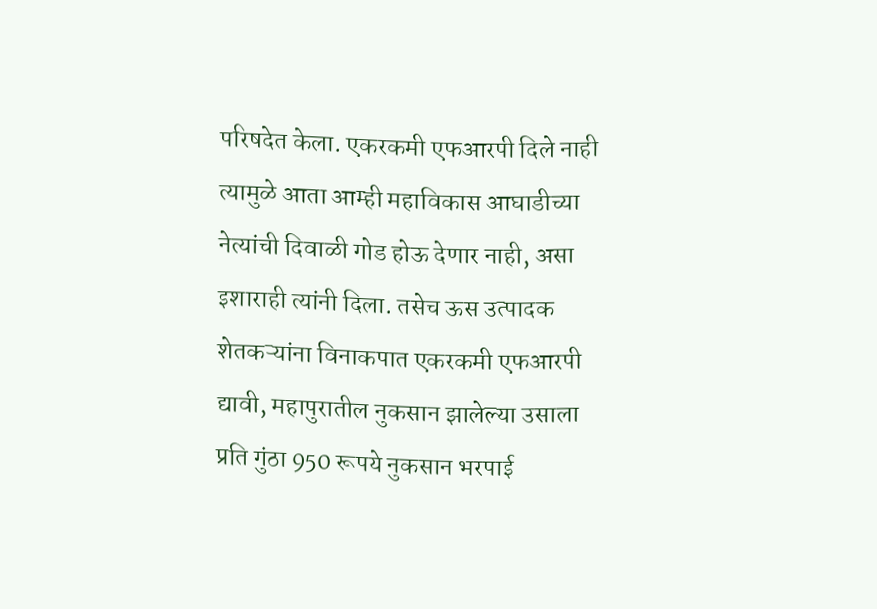परिषदेत केला. एकरकमी एफआरपी दिले नाही त्यामुळे आता आम्ही महाविकास आघाडीच्या नेत्यांची दिवाळी गोड होऊ देणार नाही, असा इशाराही त्यांनी दिला. तसेच ऊस उत्पादक शेतकऱ्यांना विनाकपात एकरकमी एफआरपी द्यावी, महापुरातील नुकसान झालेल्या उसाला प्रति गुंठा 950 रूपये नुकसान भरपाई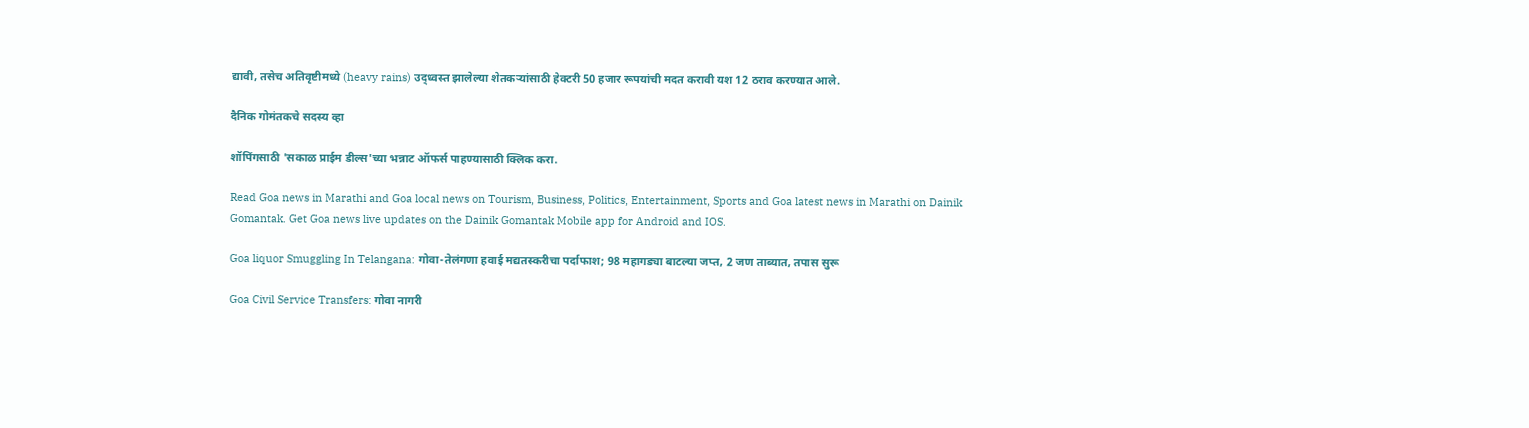द्यावी, तसेच अतिवृष्टीमध्ये (heavy rains) उद्ध्वस्त झालेल्या शेतकऱ्यांसाठी हेक्टरी 50 हजार रूपयांची मदत करावी यश 12 ठराव करण्यात आले.

दैनिक गोमंतकचे सदस्य व्हा

शॉपिंगसाठी 'सकाळ प्राईम डील्स'च्या भन्नाट ऑफर्स पाहण्यासाठी क्लिक करा.

Read Goa news in Marathi and Goa local news on Tourism, Business, Politics, Entertainment, Sports and Goa latest news in Marathi on Dainik Gomantak. Get Goa news live updates on the Dainik Gomantak Mobile app for Android and IOS.

Goa liquor Smuggling In Telangana: गोवा-तेलंगणा हवाई मद्यतस्करीचा पर्दाफाश; 98 महागड्या बाटल्या जप्त, 2 जण ताब्यात, तपास सुरू

Goa Civil Service Transfers: गोवा नागरी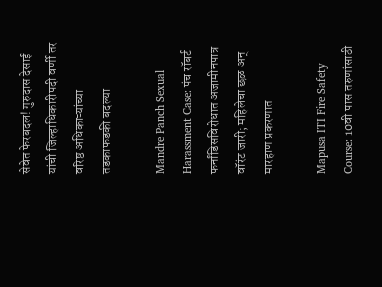सेवेत फेरबदल! गुरुदास देसाई यांची जिल्हाधिकारीपदी वर्णी तर वरिष्ठ अधिकाऱ्यांच्या तडकाफडकी बदल्या

Mandre Panch Sexual Harassment Case: पंच रॉबर्ट फर्नांडिसविरोधात अजामीनपात्र वॉरंट जारी; महिलेचा छळ अन् मारहाण प्रकरणात

Mapusa ITI Fire Safety Course: 10वी पास तरुणांसाठी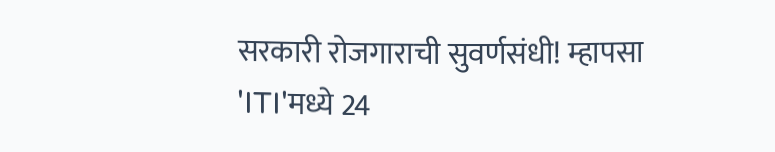सरकारी रोजगाराची सुवर्णसंधी! म्हापसा 'ITI'मध्ये 24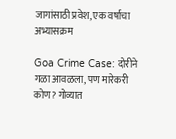जागांसाठी प्रवेश, एक वर्षाचा अभ्यासक्रम

Goa Crime Case: दोरीने गळा आवळला, पण मारेकरी कोण? गोव्यात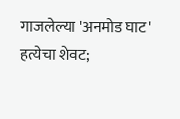गाजलेल्या 'अनमोड घाट' हत्येचा शेवट;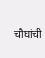चौघांची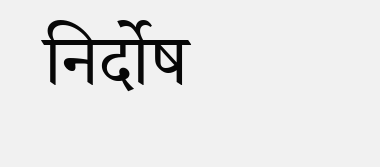निर्दोष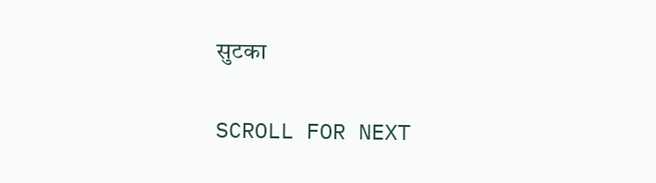सुटका

SCROLL FOR NEXT